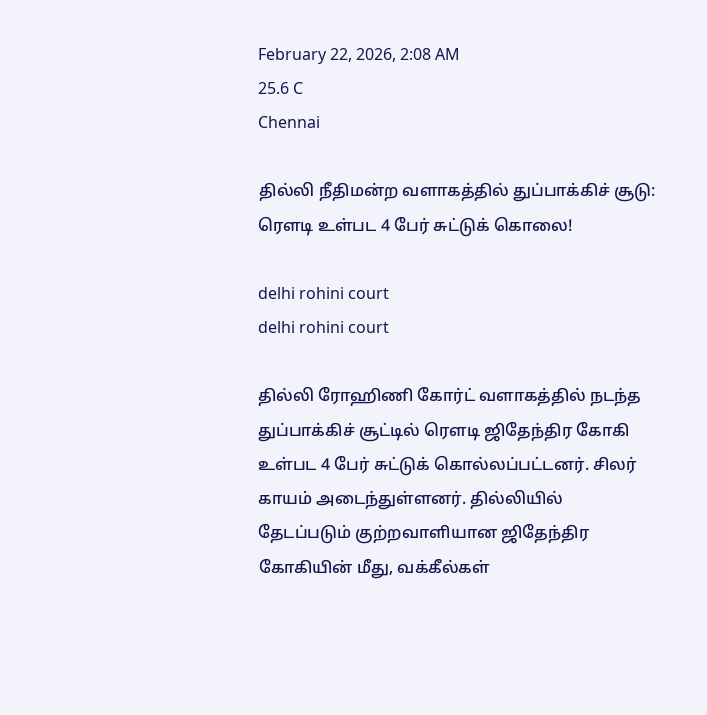February 22, 2026, 2:08 AM
25.6 C
Chennai

தில்லி நீதிமன்ற வளாகத்தில் துப்பாக்கிச் சூடு: ரௌடி உள்பட 4 பேர் சுட்டுக் கொலை!

delhi rohini court
delhi rohini court

தில்லி ரோஹிணி கோர்ட் வளாகத்தில் நடந்த துப்பாக்கிச் சூட்டில் ரௌடி ஜிதேந்திர கோகி உள்பட 4 பேர் சுட்டுக் கொல்லப்பட்டனர். சிலர் காயம் அடைந்துள்ளனர். தில்லியில் தேடப்படும் குற்றவாளியான ஜிதேந்திர கோகியின் மீது, வக்கீல்கள்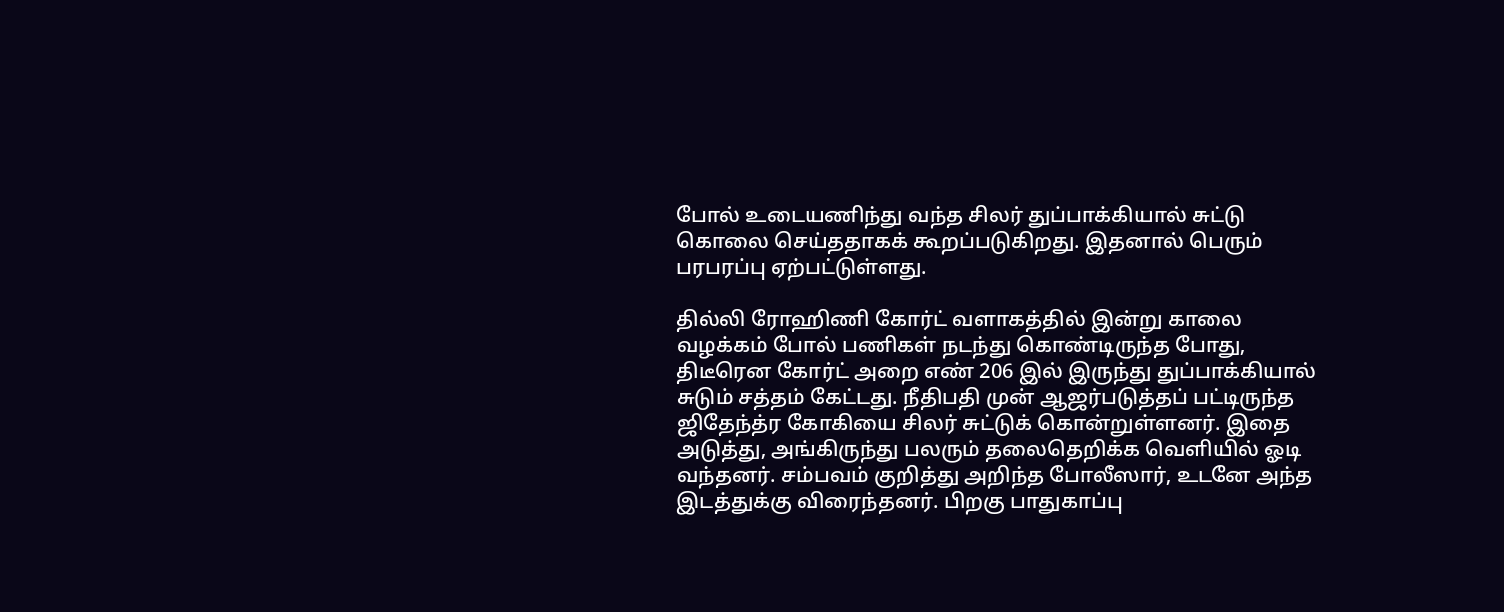போல் உடையணிந்து வந்த சிலர் துப்பாக்கியால் சுட்டு கொலை செய்ததாகக் கூறப்படுகிறது. இதனால் பெரும் பரபரப்பு ஏற்பட்டுள்ளது.

தில்லி ரோஹிணி கோர்ட் வளாகத்தில் இன்று காலை வழக்கம் போல் பணிகள் நடந்து கொண்டிருந்த போது, திடீரென கோர்ட் அறை எண் 206 இல் இருந்து துப்பாக்கியால் சுடும் சத்தம் கேட்டது. நீதிபதி முன் ஆஜர்படுத்தப் பட்டிருந்த ஜிதேந்த்ர கோகியை சிலர் சுட்டுக் கொன்றுள்ளனர். இதை அடுத்து, அங்கிருந்து பலரும் தலைதெறிக்க வெளியில் ஓடி வந்தனர். சம்பவம் குறித்து அறிந்த போலீஸார், உடனே அந்த இடத்துக்கு விரைந்தனர். பிறகு பாதுகாப்பு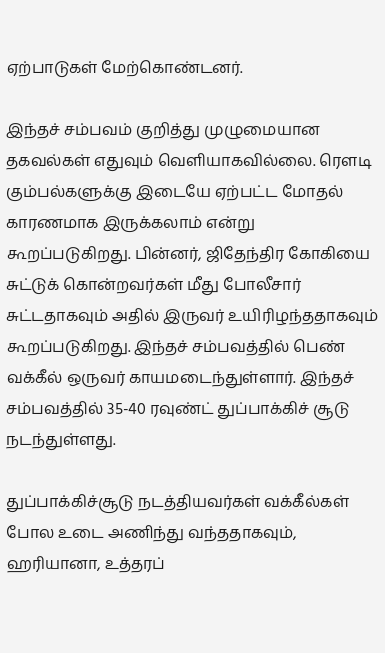ஏற்பாடுகள் மேற்கொண்டனர்.

இந்தச் சம்பவம் குறித்து முழுமையான தகவல்கள் எதுவும் வெளியாகவில்லை. ரௌடி கும்பல்களுக்கு இடையே ஏற்பட்ட மோதல் காரணமாக இருக்கலாம் என்று கூறப்படுகிறது. பின்னர், ஜிதேந்திர கோகியை சுட்டுக் கொன்றவர்கள் மீது போலீசார் சுட்டதாகவும் அதில் இருவர் உயிரிழந்ததாகவும் கூறப்படுகிறது. இந்தச் சம்பவத்தில் பெண் வக்கீல் ஒருவர் காயமடைந்துள்ளார். இந்தச் சம்பவத்தில் 35-40 ரவுண்ட் துப்பாக்கிச் சூடு நடந்துள்ளது.

துப்பாக்கிச்சூடு நடத்தியவர்கள் வக்கீல்கள் போல உடை அணிந்து வந்ததாகவும், ஹரியானா, உத்தரப்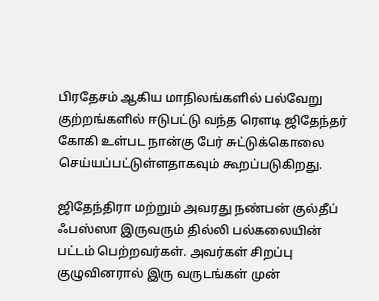பிரதேசம் ஆகிய மாநிலங்களில் பல்வேறு குற்றங்களில் ஈடுபட்டு வந்த ரௌடி ஜிதேந்தர் கோகி உள்பட நான்கு பேர் சுட்டுக்கொலை செய்யப்பட்டுள்ளதாகவும் கூறப்படுகிறது.

ஜிதேந்திரா மற்றும் அவரது நண்பன் குல்தீப் ஃபஸ்ஸா இருவரும் தில்லி பல்கலையின் பட்டம் பெற்றவர்கள். அவர்கள் சிறப்பு குழுவினரால் இரு வருடங்கள் முன்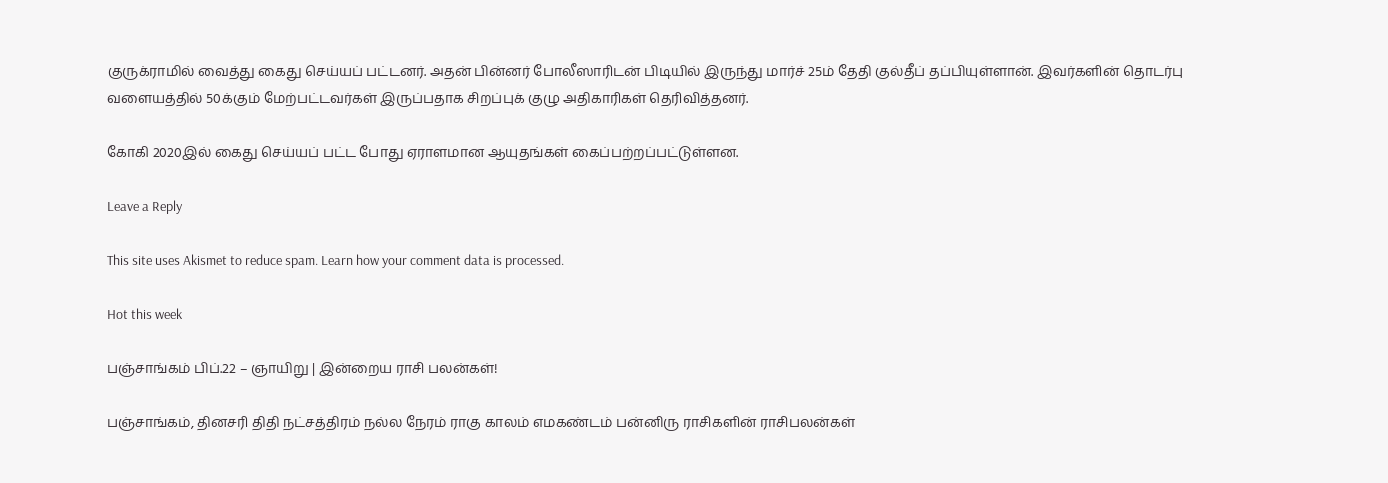குருக்ராமில் வைத்து கைது செய்யப் பட்டனர். அதன் பின்னர் போலீஸாரிடன் பிடியில் இருந்து மார்ச் 25ம் தேதி குல்தீப் தப்பியுள்ளான். இவர்களின் தொடர்பு வளையத்தில் 50க்கும் மேற்பட்டவர்கள் இருப்பதாக சிறப்புக் குழு அதிகாரிகள் தெரிவித்தனர்.

கோகி 2020இல் கைது செய்யப் பட்ட போது ஏராளமான ஆயுதங்கள் கைப்பற்றப்பட்டுள்ளன.

Leave a Reply

This site uses Akismet to reduce spam. Learn how your comment data is processed.

Hot this week

பஞ்சாங்கம் பிப்.22 – ஞாயிறு | இன்றைய ராசி பலன்கள்!

பஞ்சாங்கம், தினசரி திதி நட்சத்திரம் நல்ல நேரம் ராகு காலம் எமகண்டம் பன்னிரு ராசிகளின் ராசிபலன்கள்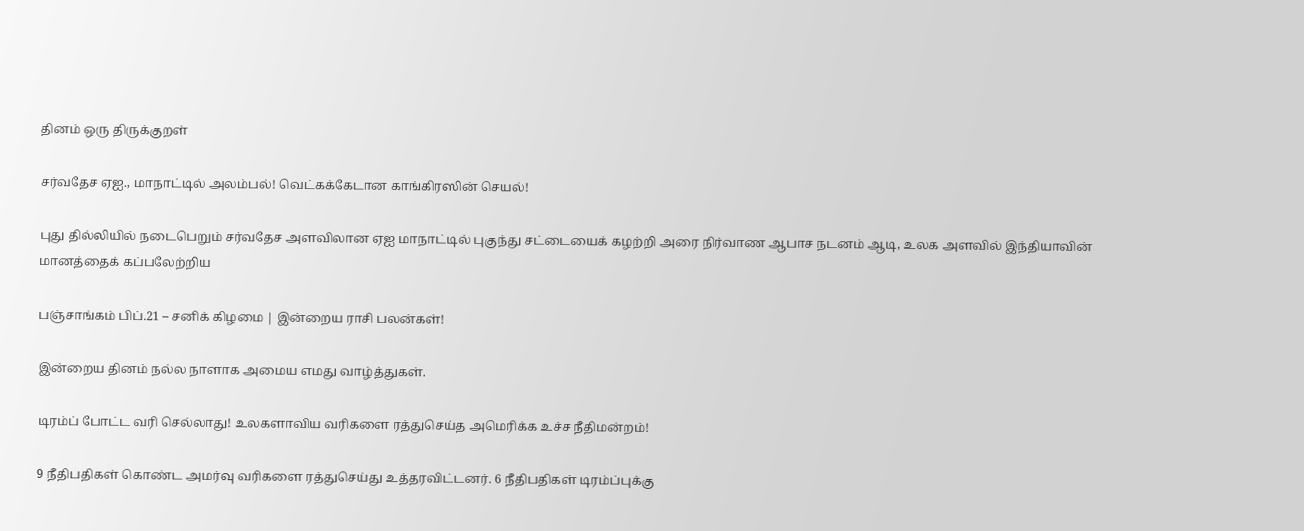தினம் ஒரு திருக்குறள்

சர்வதேச ஏஐ., மாநாட்டில் அலம்பல்! வெட்கக்கேடான காங்கிரஸின் செயல்!

புது தில்லியில் நடைபெறும் சர்வதேச அளவிலான ஏஐ மாநாட்டில் புகுந்து சட்டையைக் கழற்றி அரை நிர்வாண ஆபாச நடனம் ஆடி, உலக அளவில் இந்தியாவின் மானத்தைக் கப்பலேற்றிய

பஞ்சாங்கம் பிப்.21 – சனிக் கிழமை | இன்றைய ராசி பலன்கள்!

இன்றைய தினம் நல்ல நாளாக அமைய எமது வாழ்த்துகள்.

டிரம்ப் போட்ட வரி செல்லாது! உலகளாவிய வரிகளை ரத்துசெய்த அமெரிக்க உச்ச நீதிமன்றம்!

9 நீதிபதிகள் கொண்ட அமர்வு வரிகளை ரத்துசெய்து உத்தரவிட்டனர். 6 நீதிபதிகள் டிரம்ப்புக்கு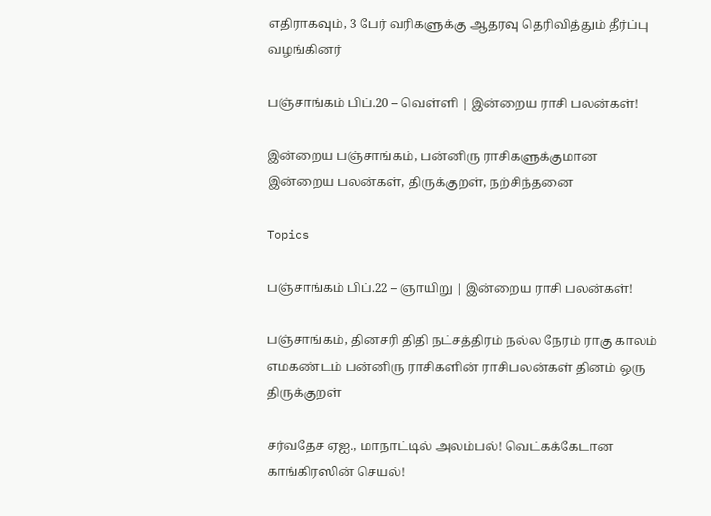எதிராகவும், 3 பேர் வரிகளுக்கு ஆதரவு தெரிவித்தும் தீர்ப்பு வழங்கினர்

பஞ்சாங்கம் பிப்.20 – வெள்ளி | இன்றைய ராசி பலன்கள்!

இன்றைய பஞ்சாங்கம், பன்னிரு ராசிகளுக்குமான இன்றைய பலன்கள், திருக்குறள், நற்சிந்தனை

Topics

பஞ்சாங்கம் பிப்.22 – ஞாயிறு | இன்றைய ராசி பலன்கள்!

பஞ்சாங்கம், தினசரி திதி நட்சத்திரம் நல்ல நேரம் ராகு காலம் எமகண்டம் பன்னிரு ராசிகளின் ராசிபலன்கள் தினம் ஒரு திருக்குறள்

சர்வதேச ஏஐ., மாநாட்டில் அலம்பல்! வெட்கக்கேடான காங்கிரஸின் செயல்!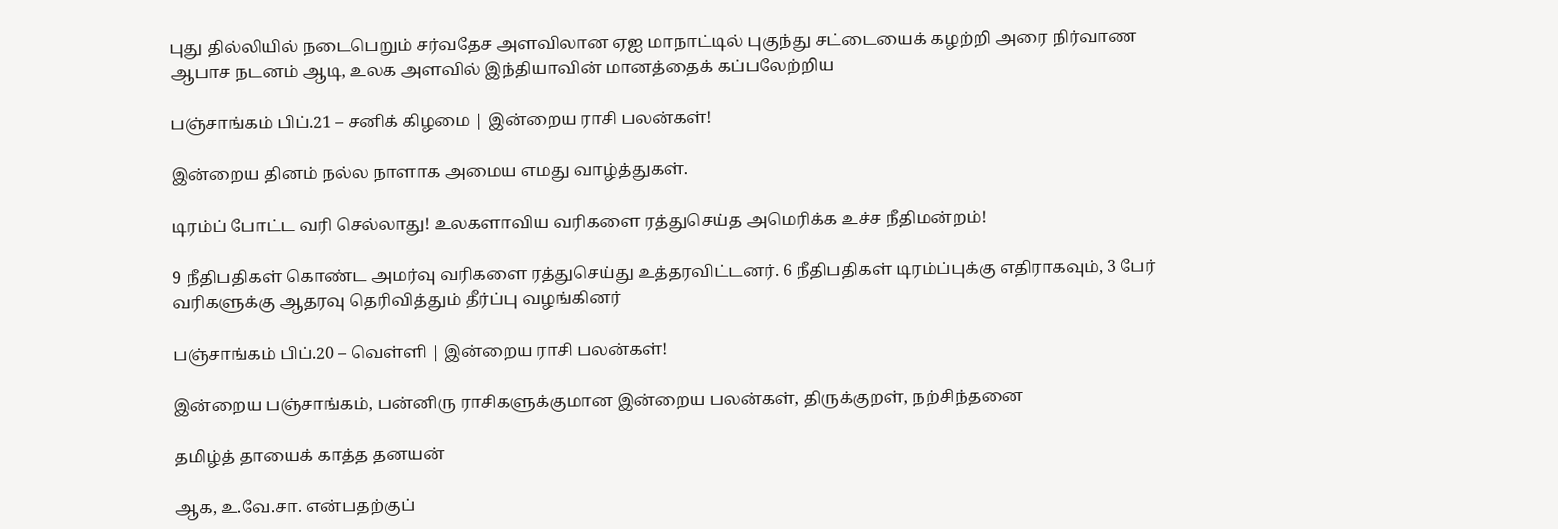புது தில்லியில் நடைபெறும் சர்வதேச அளவிலான ஏஐ மாநாட்டில் புகுந்து சட்டையைக் கழற்றி அரை நிர்வாண ஆபாச நடனம் ஆடி, உலக அளவில் இந்தியாவின் மானத்தைக் கப்பலேற்றிய

பஞ்சாங்கம் பிப்.21 – சனிக் கிழமை | இன்றைய ராசி பலன்கள்!

இன்றைய தினம் நல்ல நாளாக அமைய எமது வாழ்த்துகள்.

டிரம்ப் போட்ட வரி செல்லாது! உலகளாவிய வரிகளை ரத்துசெய்த அமெரிக்க உச்ச நீதிமன்றம்!

9 நீதிபதிகள் கொண்ட அமர்வு வரிகளை ரத்துசெய்து உத்தரவிட்டனர். 6 நீதிபதிகள் டிரம்ப்புக்கு எதிராகவும், 3 பேர் வரிகளுக்கு ஆதரவு தெரிவித்தும் தீர்ப்பு வழங்கினர்

பஞ்சாங்கம் பிப்.20 – வெள்ளி | இன்றைய ராசி பலன்கள்!

இன்றைய பஞ்சாங்கம், பன்னிரு ராசிகளுக்குமான இன்றைய பலன்கள், திருக்குறள், நற்சிந்தனை

தமிழ்த் தாயைக் காத்த தனயன்

ஆக, உ.வே.சா. என்பதற்குப்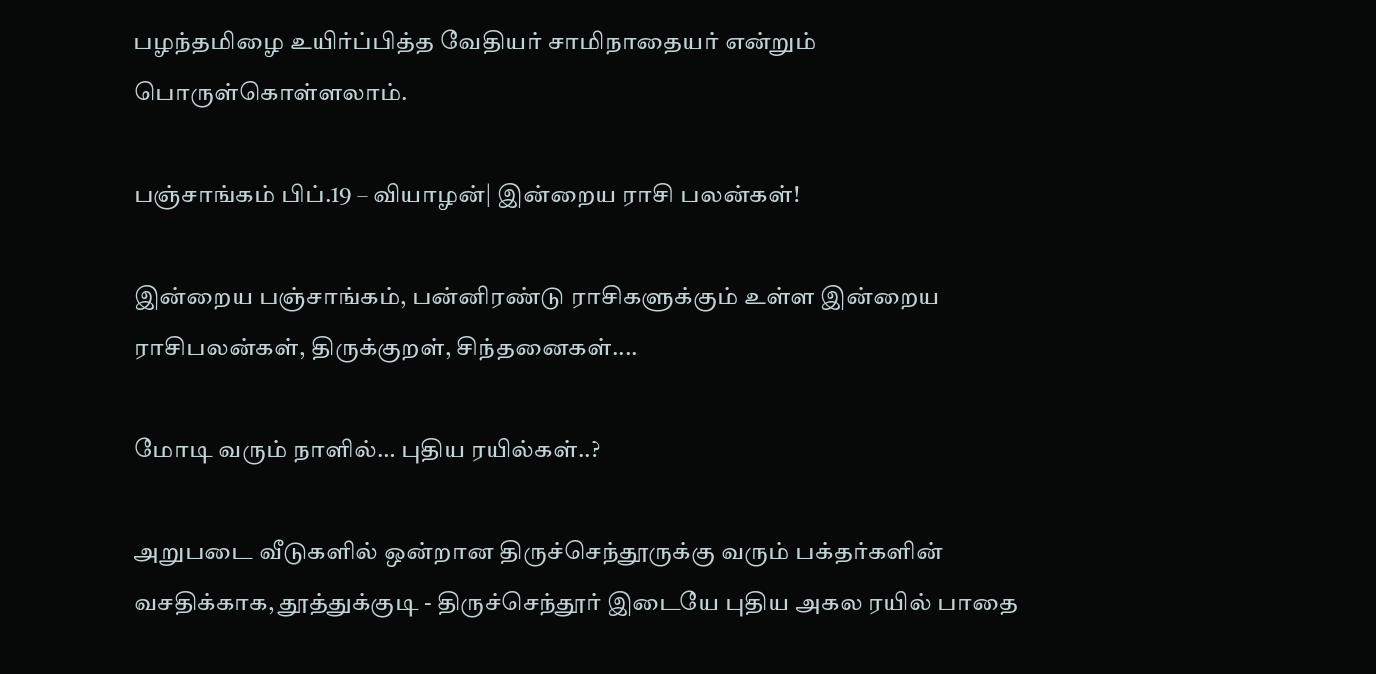பழந்தமிழை உயிர்ப்பித்த வேதியர் சாமிநாதையர் என்றும் பொருள்கொள்ளலாம்.

பஞ்சாங்கம் பிப்.19 – வியாழன்| இன்றைய ராசி பலன்கள்!

இன்றைய பஞ்சாங்கம், பன்னிரண்டு ராசிகளுக்கும் உள்ள இன்றைய ராசிபலன்கள், திருக்குறள், சிந்தனைகள்....

மோடி வரும் நாளில்… புதிய ரயில்கள்..?

அறுபடை வீடுகளில் ஒன்றான திருச்செந்தூருக்கு வரும் பக்தர்களின் வசதிக்காக, தூத்துக்குடி - திருச்செந்தூர் இடையே புதிய அகல ரயில் பாதை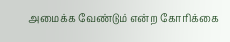அமைக்க வேண்டும் என்ற கோரிக்கை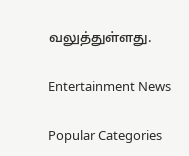வலுத்துள்ளது.

Entertainment News

Popular Categories